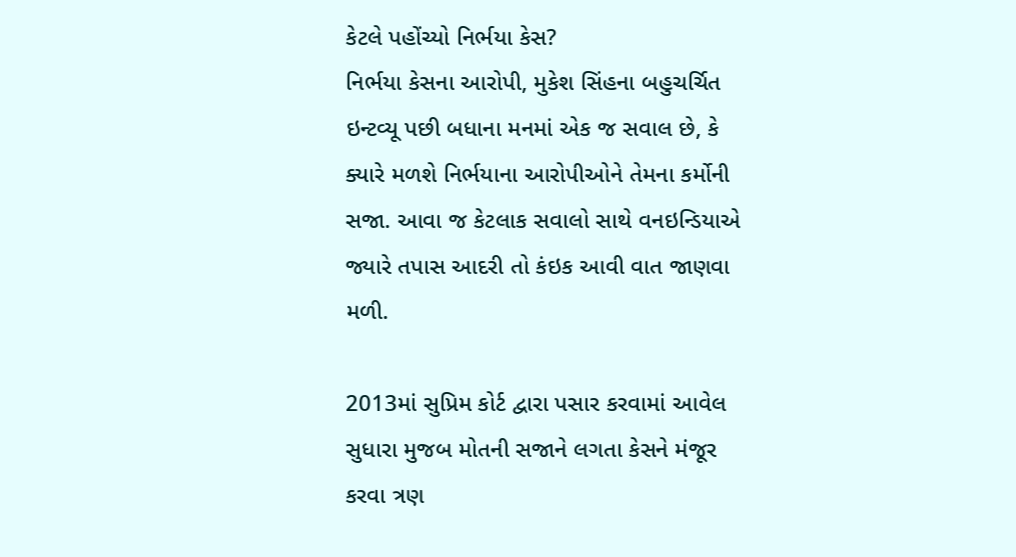કેટલે પહોંચ્યો નિર્ભયા કેસ?
નિર્ભયા કેસના આરોપી, મુકેશ સિંહના બહુચર્ચિત ઇન્ટવ્યૂ પછી બધાના મનમાં એક જ સવાલ છે, કે ક્યારે મળશે નિર્ભયાના આરોપીઓને તેમના કર્મોની સજા. આવા જ કેટલાક સવાલો સાથે વનઇન્ડિયાએ જ્યારે તપાસ આદરી તો કંઇક આવી વાત જાણવા મળી.

2013માં સુપ્રિમ કોર્ટ દ્વારા પસાર કરવામાં આવેલ સુધારા મુજબ મોતની સજાને લગતા કેસને મંજૂર કરવા ત્રણ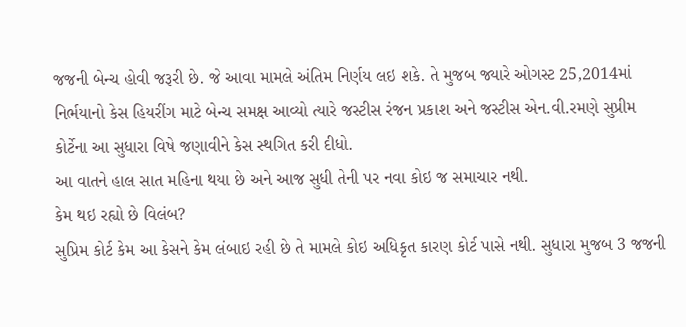જજની બેન્ચ હોવી જરૂરી છે. જે આવા મામલે અંતિમ નિર્ણય લઇ શકે. તે મુજબ જ્યારે ઓગસ્ટ 25,2014માં નિર્ભયાનો કેસ હિયરીંગ માટે બેન્ચ સમક્ષ આવ્યો ત્યારે જસ્ટીસ રંજન પ્રકાશ અને જસ્ટીસ એન.વી.રમણે સુપ્રીમ કોર્ટેના આ સુધારા વિષે જણાવીને કેસ સ્થગિત કરી દીધો.
આ વાતને હાલ સાત મહિના થયા છે અને આજ સુધી તેની પર નવા કોઇ જ સમાચાર નથી.
કેમ થઇ રહ્યો છે વિલંબ?
સુપ્રિમ કોર્ટ કેમ આ કેસને કેમ લંબાઇ રહી છે તે મામલે કોઇ અધિકૃત કારણ કોર્ટ પાસે નથી. સુધારા મુજબ 3 જજની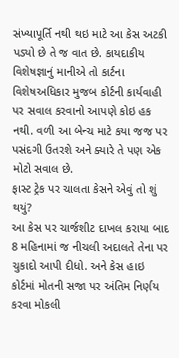સંખ્યાપૂર્તિ નથી થઇ માટે આ કેસ અટકી પડ્યો છે તે જ વાત છે. કાયદાકીય વિશેષજ્ઞાનું માનીએ તો કાર્ટના વિશેષઅધિકાર મુજબ કોર્ટની કાર્યવાહી પર સવાલ કરવાનો આપણે કોઇ હક નથી. વળી આ બેન્ચ માટે કયા જજ પર પસંદગી ઉતરશે અને ક્યારે તે પણ એક મોટો સવાલ છે.
ફાસ્ટ ટ્રેક પર ચાલતા કેસને એવું તો શું થયું?
આ કેસ પર ચાર્જશીટ દાખલ કરાયા બાદ 8 મહિનામાં જ નીચલી અદાલતે તેના પર ચુકાદો આપી દીધો. અને કેસ હાઇ કોર્ટમાં મોતની સજા પર અંતિમ નિર્ણય કરવા મોકલી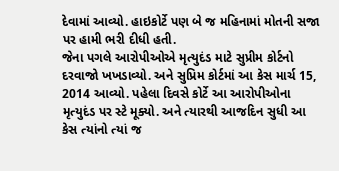દેવામાં આવ્યો. હાઇકોર્ટે પણ બે જ મહિનામાં મોતની સજા પર હામી ભરી દીધી હતી.
જેના પગલે આરોપીઓએ મૃત્યુદંડ માટે સુપ્રીમ કોર્ટનો દરવાજો ખખડાવ્યો. અને સુપ્રિમ કોર્ટમાં આ કેસ માર્ચ 15, 2014 આવ્યો. પહેલા દિવસે કોર્ટે આ આરોપીઓના મૃત્યુદંડ પર સ્ટે મૂક્યો. અને ત્યારથી આજદિન સુધી આ કેસ ત્યાંનો ત્યાં જ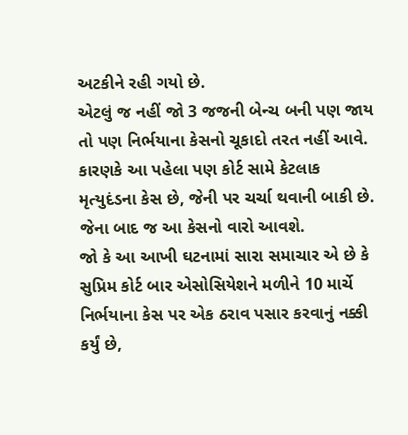અટકીને રહી ગયો છે.
એટલું જ નહીં જો 3 જજની બેન્ચ બની પણ જાય તો પણ નિર્ભયાના કેસનો ચૂકાદો તરત નહીં આવે. કારણકે આ પહેલા પણ કોર્ટ સામે કેટલાક મૃત્યુદંડના કેસ છે, જેની પર ચર્ચા થવાની બાકી છે. જેના બાદ જ આ કેસનો વારો આવશે.
જો કે આ આખી ઘટનામાં સારા સમાચાર એ છે કે સુપ્રિમ કોર્ટ બાર એસોસિયેશને મળીને 10 માર્ચે નિર્ભયાના કેસ પર એક ઠરાવ પસાર કરવાનું નક્કી કર્યું છે,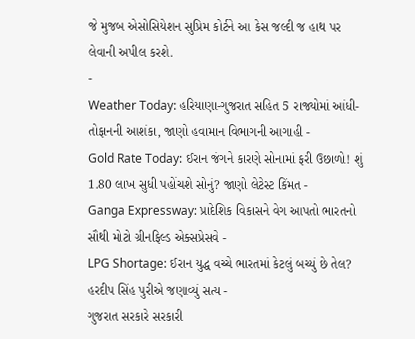જે મુજબ એસોસિયેશન સુપ્રિમ કોર્ટને આ કેસ જલ્દી જ હાથ પર લેવાની અપીલ કરશે.
-
Weather Today: હરિયાણા-ગુજરાત સહિત 5 રાજ્યોમાં આંધી-તોફાનની આશંકા, જાણો હવામાન વિભાગની આગાહી -
Gold Rate Today: ઈરાન જંગને કારણે સોનામાં ફરી ઉછાળો! શું 1.80 લાખ સુધી પહોંચશે સોનું? જાણો લેટેસ્ટ કિંમત -
Ganga Expressway: પ્રાદેશિક વિકાસને વેગ આપતો ભારતનો સૌથી મોટો ગ્રીનફિલ્ડ એક્સપ્રેસવે -
LPG Shortage: ઈરાન યુદ્ધ વચ્ચે ભારતમાં કેટલું બચ્યું છે તેલ? હરદીપ સિંહ પુરીએ જણાવ્યું સત્ય -
ગુજરાત સરકારે સરકારી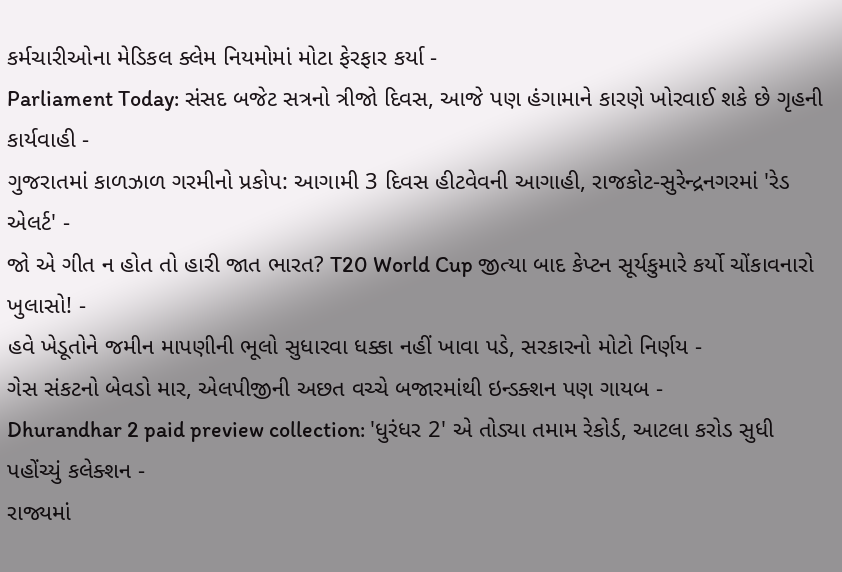કર્મચારીઓના મેડિકલ ક્લેમ નિયમોમાં મોટા ફેરફાર કર્યા -
Parliament Today: સંસદ બજેટ સત્રનો ત્રીજો દિવસ, આજે પણ હંગામાને કારણે ખોરવાઈ શકે છે ગૃહની કાર્યવાહી -
ગુજરાતમાં કાળઝાળ ગરમીનો પ્રકોપ: આગામી 3 દિવસ હીટવેવની આગાહી, રાજકોટ-સુરેન્દ્રનગરમાં 'રેડ એલર્ટ' -
જો એ ગીત ન હોત તો હારી જાત ભારત? T20 World Cup જીત્યા બાદ કેપ્ટન સૂર્યકુમારે કર્યો ચોંકાવનારો ખુલાસો! -
હવે ખેડૂતોને જમીન માપણીની ભૂલો સુધારવા ધક્કા નહીં ખાવા પડે, સરકારનો મોટો નિર્ણય -
ગેસ સંકટનો બેવડો માર, એલપીજીની અછત વચ્ચે બજારમાંથી ઇન્ડક્શન પણ ગાયબ -
Dhurandhar 2 paid preview collection: 'ધુરંધર 2' એ તોડ્યા તમામ રેકોર્ડ, આટલા કરોડ સુધી પહોંચ્યું કલેક્શન -
રાજ્યમાં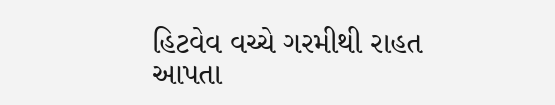હિટવેવ વચ્ચે ગરમીથી રાહત આપતા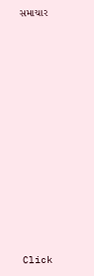સમાચાર












Click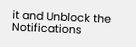it and Unblock the Notifications